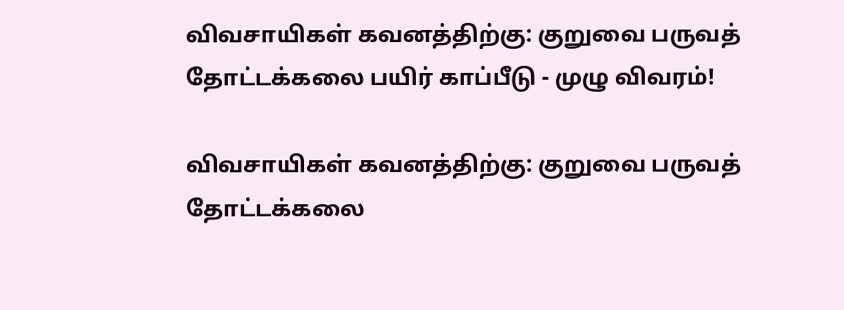விவசாயிகள் கவனத்திற்கு: குறுவை பருவத் தோட்டக்கலை பயிர் காப்பீடு - முழு விவரம்!

விவசாயிகள் கவனத்திற்கு: குறுவை பருவத் தோட்டக்கலை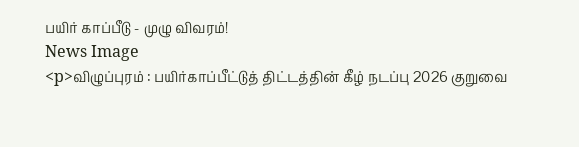பயிர் காப்பீடு - முழு விவரம்!
News Image
<p>விழுப்புரம் : பயிர்காப்பீட்டுத் திட்டத்தின் கீழ் நடப்பு 2026 குறுவை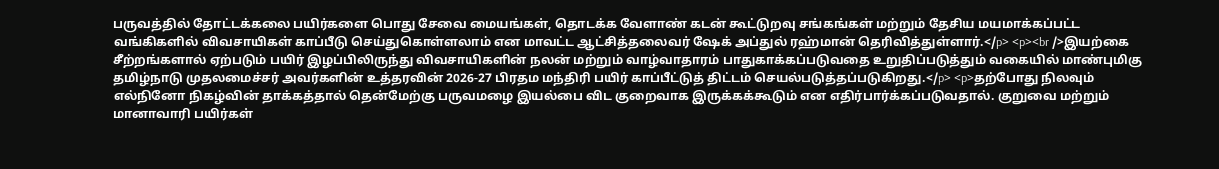பருவத்தில் தோட்டக்கலை பயிர்களை பொது சேவை மையங்கள், தொடக்க வேளாண் கடன் கூட்டுறவு சங்கங்கள் மற்றும் தேசிய மயமாக்கப்பட்ட வங்கிகளில் விவசாயிகள் காப்பீடு செய்துகொள்ளலாம் என மாவட்ட ஆட்சித்தலைவர் ஷேக் அப்துல் ரஹ்மான் தெரிவித்துள்ளார்.</p> <p><br />இயற்கை சீற்றங்களால் ஏற்படும் பயிர் இழப்பிலிருந்து விவசாயிகளின் நலன் மற்றும் வாழ்வாதாரம் பாதுகாக்கப்படுவதை உறுதிப்படுத்தும் வகையில் மாண்புமிகு தமிழ்நாடு முதலமைச்சர் அவர்களின் உத்தரவின் 2026-27 பிரதம மந்திரி பயிர் காப்பீட்டுத் திட்டம் செயல்படுத்தப்படுகிறது.</p> <p>தற்போது நிலவும் எல்நினோ நிகழ்வின் தாக்கத்தால் தென்மேற்கு பருவமழை இயல்பை விட குறைவாக இருக்கக்கூடும் என எதிர்பார்க்கப்படுவதால். குறுவை மற்றும் மானாவாரி பயிர்கள்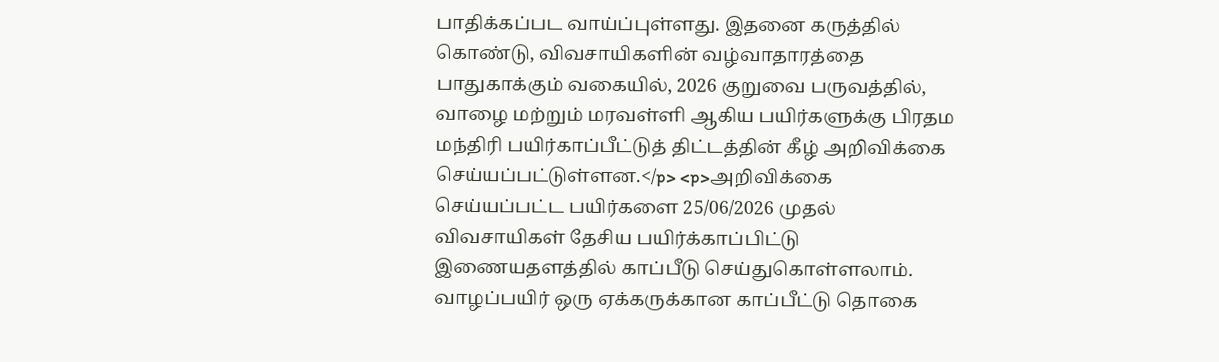பாதிக்கப்பட வாய்ப்புள்ளது. இதனை கருத்தில் கொண்டு, விவசாயிகளின் வழ்வாதாரத்தை பாதுகாக்கும் வகையில், 2026 குறுவை பருவத்தில், வாழை மற்றும் மரவள்ளி ஆகிய பயிர்களுக்கு பிரதம மந்திரி பயிர்காப்பீட்டுத் திட்டத்தின் கீழ் அறிவிக்கை செய்யப்பட்டுள்ளன.</p> <p>அறிவிக்கை செய்யப்பட்ட பயிர்களை 25/06/2026 முதல் விவசாயிகள் தேசிய பயிர்க்காப்பிட்டு இணையதளத்தில் காப்பீடு செய்துகொள்ளலாம். வாழப்பயிர் ஒரு ஏக்கருக்கான காப்பீட்டு தொகை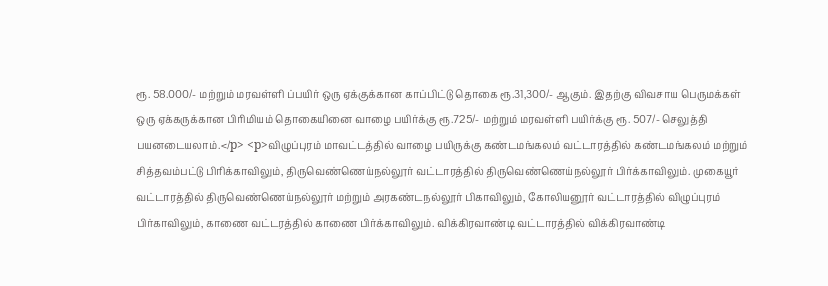ரூ. 58.000/- மற்றும் மரவள்ளி ப்பயிர் ஒரு ஏக்குக்கான காப்பிட்டு தொகை ரூ.31,300/- ஆகும். இதற்கு விவசாய பெருமக்கள் ஒரு ஏக்கருக்கான பிரிமியம் தொகையினை வாழை பயிர்க்கு ரூ.725/- மற்றும் மரவள்ளி பயிர்க்கு ரூ. 507/- செலுத்தி பயனடையலாம்.</p> <p>விழுப்புரம் மாவட்டத்தில் வாழை பயிருக்கு கண்டமங்கலம் வட்டாரத்தில் கண்டமங்கலம் மற்றும் சித்தவம்பட்டு பிரிக்காவிலும், திருவெண்ணெய்நல்லூர் வட்டாரத்தில் திருவெண்ணெய்நல்லூர் பிர்க்காவிலும். முகையூர் வட்டாரத்தில் திருவெண்ணெய்நல்லூர் மற்றும் அரகண்டநல்லூர் பிகாவிலும், கோலியனூர் வட்டாரத்தில் விழுப்புரம் பிர்காவிலும், காணை வட்டரத்தில் காணை பிர்க்காவிலும். விக்கிரவாண்டி வட்டாரத்தில் விக்கிரவாண்டி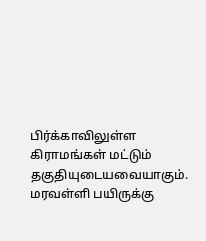பிர்க்காவிலுள்ள கிராமங்கள் மட்டும் தகுதியுடையவையாகும். மரவள்ளி பயிருக்கு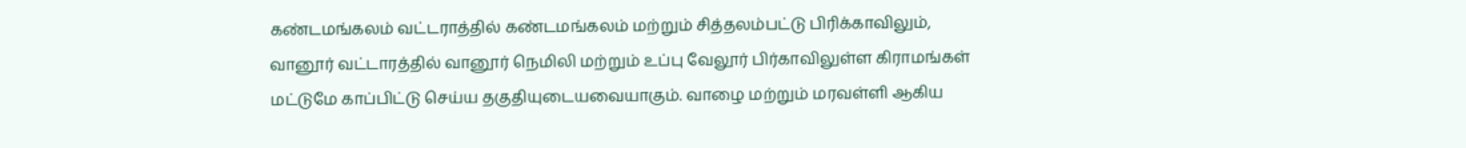கண்டமங்கலம் வட்டராத்தில் கண்டமங்கலம் மற்றும் சித்தலம்பட்டு பிரிக்காவிலும், வானூர் வட்டாரத்தில் வானூர் நெமிலி மற்றும் உப்பு வேலூர் பிர்காவிலுள்ள கிராமங்கள் மட்டுமே காப்பிட்டு செய்ய தகுதியுடையவையாகும். வாழை மற்றும் மரவள்ளி ஆகிய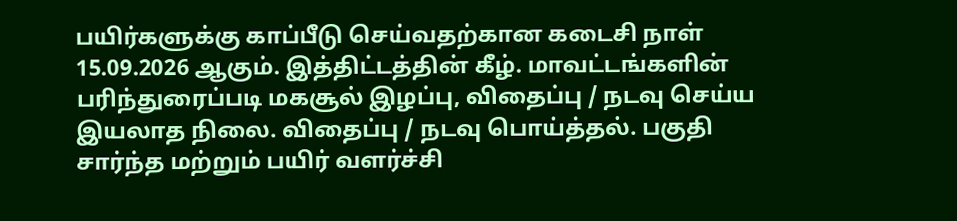பயிர்களுக்கு காப்பீடு செய்வதற்கான கடைசி நாள் 15.09.2026 ஆகும். இத்திட்டத்தின் கீழ். மாவட்டங்களின் பரிந்துரைப்படி மகசூல் இழப்பு, விதைப்பு / நடவு செய்ய இயலாத நிலை. விதைப்பு / நடவு பொய்த்தல். பகுதி சார்ந்த மற்றும் பயிர் வளர்ச்சி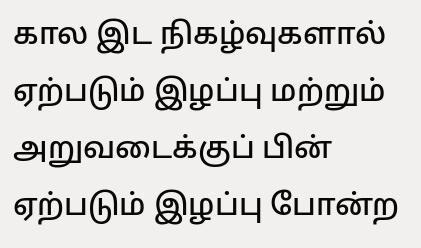கால இட நிகழ்வுகளால் ஏற்படும் இழப்பு மற்றும் அறுவடைக்குப் பின் ஏற்படும் இழப்பு போன்ற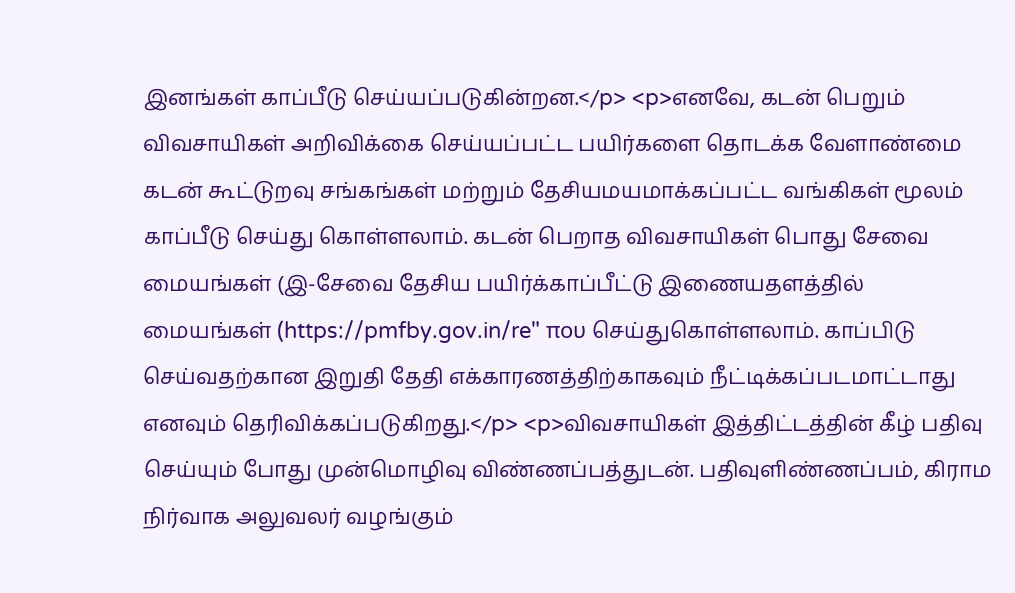இனங்கள் காப்பீடு செய்யப்படுகின்றன.</p> <p>எனவே, கடன் பெறும் விவசாயிகள் அறிவிக்கை செய்யப்பட்ட பயிர்களை தொடக்க வேளாண்மை கடன் கூட்டுறவு சங்கங்கள் மற்றும் தேசியமயமாக்கப்பட்ட வங்கிகள் மூலம் காப்பீடு செய்து கொள்ளலாம். கடன் பெறாத விவசாயிகள் பொது சேவை மையங்கள் (இ-சேவை தேசிய பயிர்க்காப்பீட்டு இணையதளத்தில் மையங்கள் (https://pmfby.gov.in/re" που செய்துகொள்ளலாம். காப்பிடு செய்வதற்கான இறுதி தேதி எக்காரணத்திற்காகவும் நீட்டிக்கப்படமாட்டாது எனவும் தெரிவிக்கப்படுகிறது.</p> <p>விவசாயிகள் இத்திட்டத்தின் கீழ் பதிவு செய்யும் போது முன்மொழிவு விண்ணப்பத்துடன். பதிவுளிண்ணப்பம், கிராம நிர்வாக அலுவலர் வழங்கும்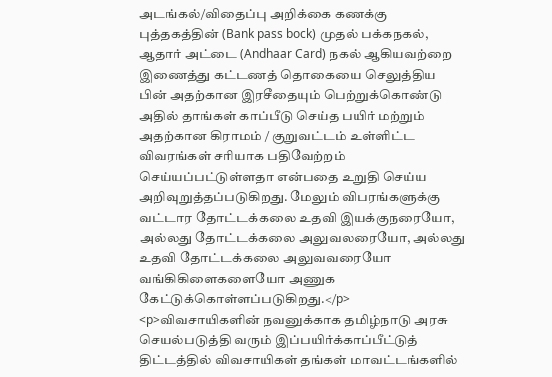அடங்கல்/விதைப்பு அறிக்கை கணக்கு புத்தகத்தின் (Bank pass bock) முதல் பக்கநகல், ஆதார் அட்டை (Andhaar Card) நகல் ஆகியவற்றை இணைத்து கட்டணத் தொகையை செலுத்திய பின் அதற்கான இரசீதையும் பெற்றுக்கொண்டு அதில் தாங்கள் காப்பீடு செய்த பயிர் மற்றும் அதற்கான கிராமம் / குறுவட்டம் உள்ளிட்ட விவரங்கள் சரியாக பதிவேற்றம் செய்யப்பட்டுள்ளதா என்பதை உறுதி செய்ய அறிவுறுத்தப்படுகிறது. மேலும் விபரங்களுக்கு வட்டார தோட்டக்கலை உதவி இயக்குநரையோ, அல்லது தோட்டக்கலை அலுவலரையோ, அல்லது உதவி தோட்டக்கலை அலுவவரையோ வங்கிகிளைகளையோ அணுக கேட்டுக்கொள்ளப்படுகிறது.</p> <p>விவசாயிகளின் நவனுக்காக தமிழ்நாடு அரசு செயல்படுத்தி வரும் இப்பயிர்க்காப்பீட்டுத் திட்டத்தில் விவசாயிகள் தங்கள் மாவட்டங்களில்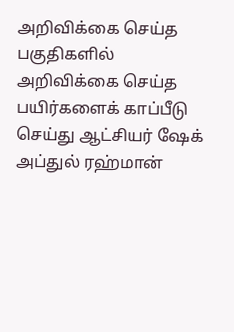அறிவிக்கை செய்த பகுதிகளில் அறிவிக்கை செய்த பயிர்களைக் காப்பீடு செய்து ஆட்சியர் ஷேக் அப்துல் ரஹ்மான்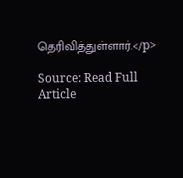தெரிவித்துள்ளார்.</p>

Source: Read Full Article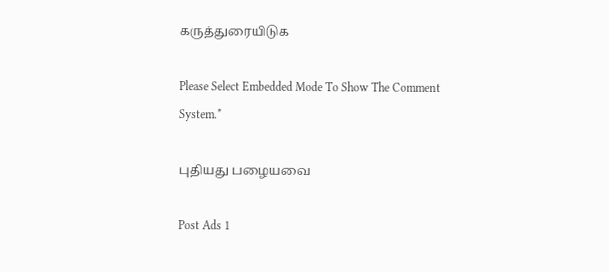கருத்துரையிடுக

Please Select Embedded Mode To Show The Comment System.*

புதியது பழையவை

Post Ads 1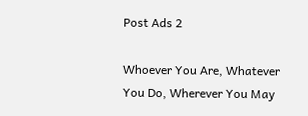Post Ads 2

Whoever You Are, Whatever You Do, Wherever You May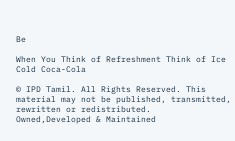Be

When You Think of Refreshment Think of Ice Cold Coca-Cola

© IPD Tamil. All Rights Reserved. This material may not be published, transmitted, rewritten or redistributed.
Owned,Developed & Maintained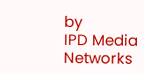by
IPD Media Networks